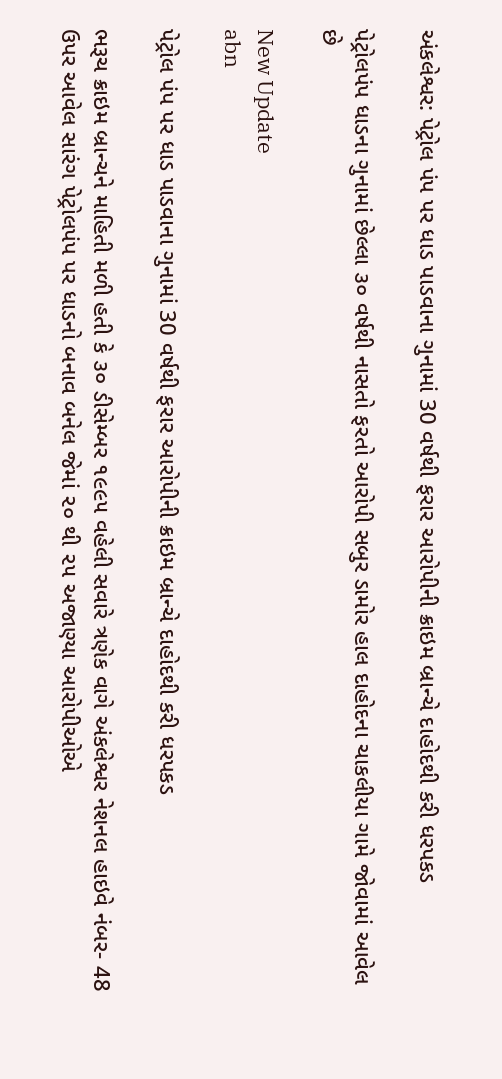અંકલેશ્વર: પેટ્રોલ પંપ પર ધાડ પાડવાના ગુનામાં 30 વર્ષથી ફરાર આરોપીની ક્રાઇમ બ્રાન્ચે દાહોદથી કરી ધરપકડ

પેટ્રોલપંપ ધાડના ગુનામાં છેલ્લા ૩૦ વર્ષથી નાસતો ફરતો આરોપી સબુર ડામોર હાલ દાહોદના ચાકલીયા ગામે જોવામાં આવેલ છે

New Update
abn

પેટ્રોલ પંપ પર ધાડ પાડવાના ગુનામાં 30 વર્ષથી ફરાર આરોપીની ક્રાઇમ બ્રાન્ચે દાહોદથી કરી ધરપકડ

ભરૂચ ક્રાઇમ બ્રાન્ચને માહિતી મળી હતી કે ૩૦ ડીસેમ્બર ૧૯૯૫ વહેલી સવારે ત્રણેક વાગે અંકલેશ્વર નેશનલ હાઇવે નંબર- 48 ઉપર આવેલ સારંગ પેટ્રોલપંપ પર ધાડનો બનાવ બનેલ જેમાં ૨૦ થી ૨૫ અજાણ્યા આરોપીઓએ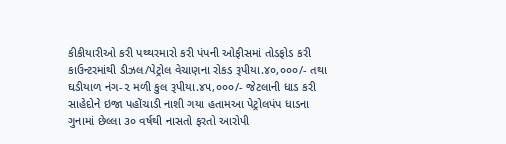કીકીયારીઓ કરી પથ્થરમારો કરી પંપની ઓફીસમાં તોડફોડ કરી કાઉન્ટરમાંથી ડીઝલ/પેટ્રોલ વેચાણના રોકડ રૂપીયા.૪૦,૦૦૦/- તથા ઘડીયાળ નંગ-૨ મળી કુલ રૂપીયા.૪૫,૦૦૦/- જેટલાની ધાડ કરી સાહેદોને ઇજા પહોંચાડી નાશી ગયા હતામઆ પેટ્રોલપંપ ધાડના ગુનામાં છેલ્લા ૩૦ વર્ષથી નાસતો ફરતો આરોપી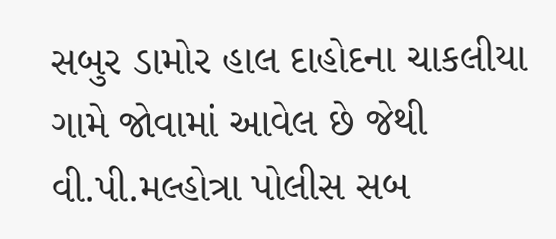સબુર ડામોર હાલ દાહોદના ચાકલીયા ગામે જોવામાં આવેલ છે જેથી વી.પી.મલ્હોત્રા પોલીસ સબ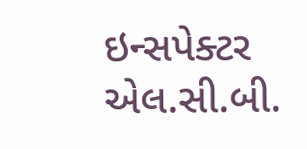ઇન્સપેક્ટર એલ.સી.બી.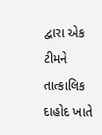દ્વારા એક ટીમને તાત્કાલિક દાહોદ ખાતે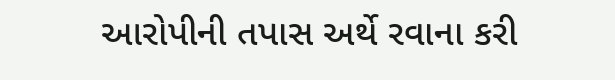આરોપીની તપાસ અર્થે રવાના કરી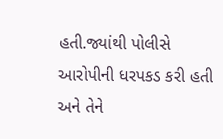હતી.જ્યાંથી પોલીસે આરોપીની ધરપકડ કરી હતી અને તેને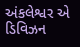અંકલેશ્વર એ ડિવિઝન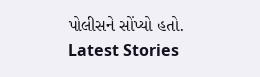પોલીસને સોંપ્યો હતો.
Latest Stories